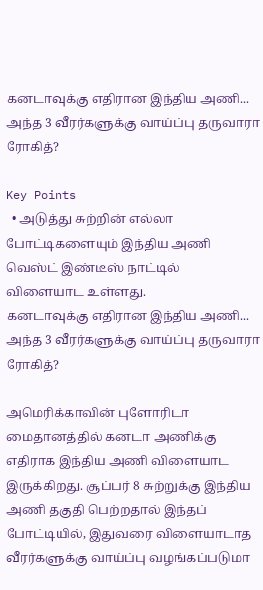கனடாவுக்கு எதிரான இந்திய அணி... அந்த 3 வீரர்களுக்கு வாய்ப்பு தருவாரா  ரோகித்?

Key Points
  • அடுத்து சுற்றின் எல்லா போட்டிகளையும் இந்திய அணி வெஸ்ட் இண்டீஸ் நாட்டில் விளையாட உள்ளது.
கனடாவுக்கு எதிரான இந்திய அணி... அந்த 3 வீரர்களுக்கு வாய்ப்பு தருவாரா  ரோகித்?

அமெரிக்காவின் புளோரிடா மைதானத்தில் கனடா அணிக்கு எதிராக இந்திய அணி விளையாட இருக்கிறது. சூப்பர் 8 சுற்றுக்கு இந்திய அணி தகுதி பெற்றதால் இந்தப் போட்டியில், இதுவரை விளையாடாத வீரர்களுக்கு வாய்ப்பு வழங்கப்படுமா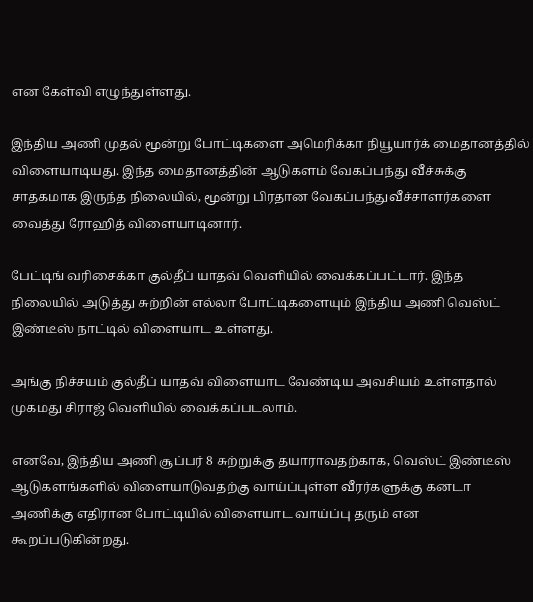என கேள்வி எழுந்துள்ளது.

இந்திய அணி முதல் மூன்று போட்டிகளை அமெரிக்கா நியூயார்க் மைதானத்தில் விளையாடியது. இந்த மைதானத்தின் ஆடுகளம் வேகப்பந்து வீச்சுக்கு சாதகமாக இருந்த நிலையில், மூன்று பிரதான வேகப்பந்துவீச்சாளர்களை வைத்து ரோஹித் விளையாடினார்.

பேட்டிங் வரிசைக்கா குல்தீப் யாதவ் வெளியில் வைக்கப்பட்டார். இந்த நிலையில் அடுத்து சுற்றின் எல்லா போட்டிகளையும் இந்திய அணி வெஸ்ட் இண்டீஸ் நாட்டில் விளையாட உள்ளது.

அங்கு நிச்சயம் குல்தீப் யாதவ் விளையாட வேண்டிய அவசியம் உள்ளதால் முகமது சிராஜ் வெளியில் வைக்கப்படலாம்.

எனவே, இந்திய அணி சூப்பர் 8 சுற்றுக்கு தயாராவதற்காக, வெஸ்ட் இண்டீஸ் ஆடுகளங்களில் விளையாடுவதற்கு வாய்ப்புள்ள வீரர்களுக்கு கனடா அணிக்கு எதிரான போட்டியில் விளையாட வாய்ப்பு தரும் என கூறப்படுகின்றது.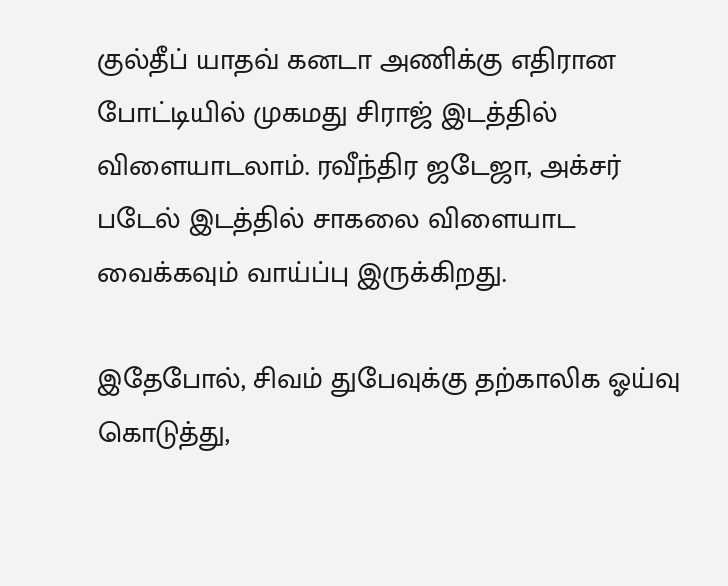குல்தீப் யாதவ் கனடா அணிக்கு எதிரான போட்டியில் முகமது சிராஜ் இடத்தில் விளையாடலாம். ரவீந்திர ஜடேஜா, அக்சர் படேல் இடத்தில் சாகலை விளையாட வைக்கவும் வாய்ப்பு இருக்கிறது.

இதேபோல், சிவம் துபேவுக்கு தற்காலிக ஓய்வு கொடுத்து,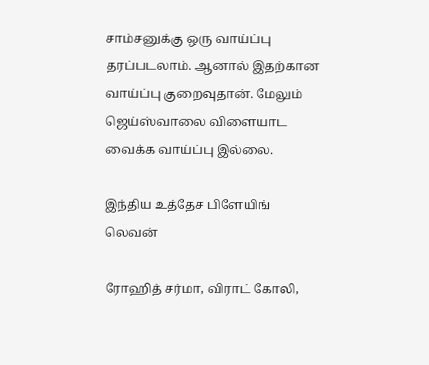சாம்சனுக்கு ஒரு வாய்ப்பு தரப்படலாம். ஆனால் இதற்கான வாய்ப்பு குறைவுதான். மேலும் ஜெய்ஸ்வாலை விளையாட வைக்க வாய்ப்பு இல்லை.

இந்திய உத்தேச பிளேயிங் லெவன்

ரோஹித் சர்மா, விராட் கோலி,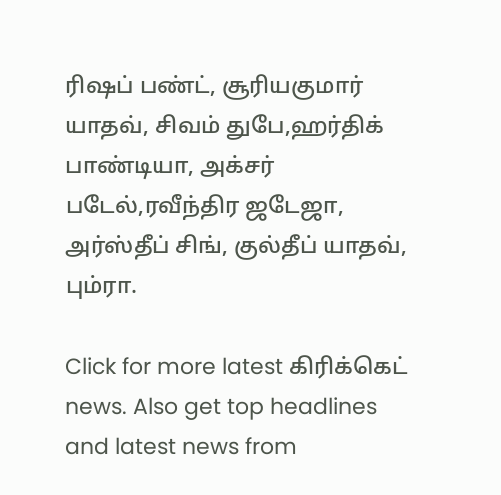ரிஷப் பண்ட், சூரியகுமார் யாதவ், சிவம் துபே,ஹர்திக் பாண்டியா, அக்சர் படேல்,ரவீந்திர ஜடேஜா, அர்ஸ்தீப் சிங், குல்தீப் யாதவ், பும்ரா.

Click for more latest கிரிக்கெட் news. Also get top headlines and latest news from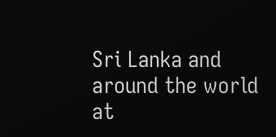Sri Lanka and around the world at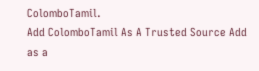ColomboTamil.
Add ColomboTamil As A Trusted Source Add as a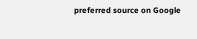preferred source on Google